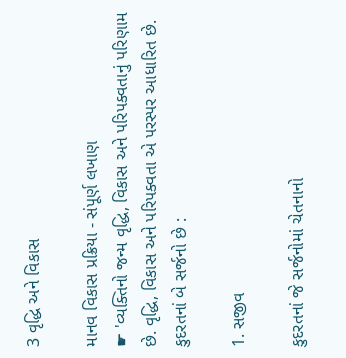3 વૃદ્ધિ અને વિકાસ

માનવ વિકાસ પ્રક્રિયા - સંપૂર્ણ લખાણ
☛ 'વ્યક્તિનો જન્મ વૃદ્ધિ, વિકાસ અને પરિપક્વતાનું પરિણામ છે. વૃદ્ધિ, વિકાસ અને પરિપક્વતા એ પરસ્પર આધારિત છે.
કુદરતનાં બે સર્જનો છે :

1. સજીવ

કુદરતનાં જે સર્જનોમાં ચેતનાનો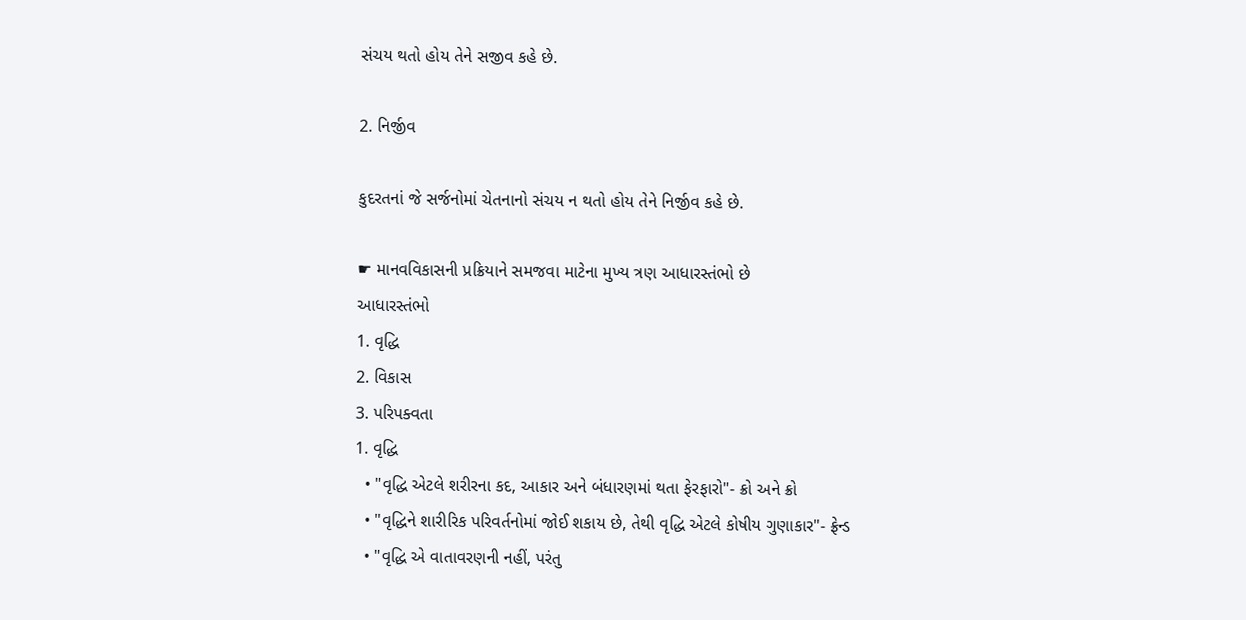સંચય થતો હોય તેને સજીવ કહે છે.

2. નિર્જીવ

કુદરતનાં જે સર્જનોમાં ચેતનાનો સંચય ન થતો હોય તેને નિર્જીવ કહે છે.

☛ માનવવિકાસની પ્રક્રિયાને સમજવા માટેના મુખ્ય ત્રણ આધારસ્તંભો છે
આધારસ્તંભો
1. વૃદ્ધિ
2. વિકાસ
3. પરિપક્વતા
1. વૃદ્ધિ
  • "વૃદ્ધિ એટલે શરીરના કદ, આકાર અને બંધારણમાં થતા ફેરફારો"- ક્રો અને ક્રો
  • "વૃદ્ધિને શારીરિક પરિવર્તનોમાં જોઈ શકાય છે, તેથી વૃદ્ધિ એટલે કોષીય ગુણાકાર"- ફ્રેન્ડ
  • "વૃદ્ધિ એ વાતાવરણની નહીં, પરંતુ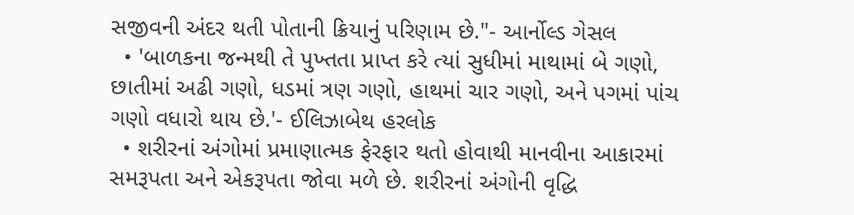સજીવની અંદર થતી પોતાની ક્રિયાનું પરિણામ છે."- આર્નોલ્ડ ગેસલ
  • 'બાળકના જન્મથી તે પુખ્તતા પ્રાપ્ત કરે ત્યાં સુધીમાં માથામાં બે ગણો, છાતીમાં અઢી ગણો, ધડમાં ત્રણ ગણો, હાથમાં ચાર ગણો, અને પગમાં પાંચ ગણો વધારો થાય છે.'- ઈલિઝાબેથ હરલોક
  • શરીરનાં અંગોમાં પ્રમાણાત્મક ફેરફાર થતો હોવાથી માનવીના આકારમાં સમરૂપતા અને એકરૂપતા જોવા મળે છે. શરીરનાં અંગોની વૃદ્ધિ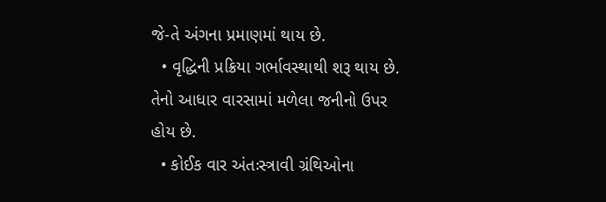જે-તે અંગના પ્રમાણમાં થાય છે.
  • વૃદ્ધિની પ્રક્રિયા ગર્ભાવસ્થાથી શરૂ થાય છે. તેનો આધાર વારસામાં મળેલા જનીનો ઉપર હોય છે.
  • કોઈક વાર અંતઃસ્ત્રાવી ગ્રંથિઓના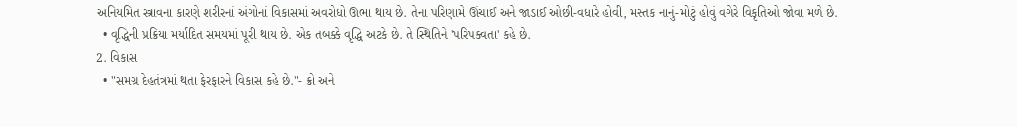અનિયમિત સ્ત્રાવના કારણે શરીરનાં અંગોનાં વિકાસમાં અવરોધો ઊભા થાય છે. તેના પરિણામે ઊંચાઈ અને જાડાઈ ઓછી-વધારે હોવી, મસ્તક નાનું-મોટું હોવું વગેરે વિકૃતિઓ જોવા મળે છે.
  • વૃદ્ધિની પ્રક્રિયા મર્યાદિત સમયમાં પૂરી થાય છે. એક તબક્કે વૃદ્ધિ અટકે છે. તે સ્થિતિને 'પરિપક્વતા' કહે છે.
2. વિકાસ
  • "સમગ્ર દેહતંત્રમાં થતા ફેરફારને વિકાસ કહે છે."- ક્રો અને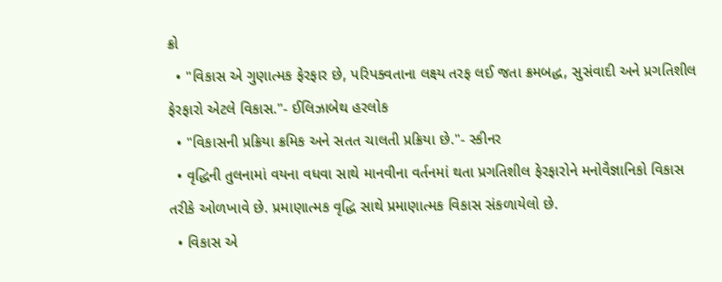ક્રો
  • "વિકાસ એ ગુણાત્મક ફેરફાર છે, પરિપક્વતાના લક્ષ્ય તરફ લઈ જતા ક્રમબદ્ધ, સુસંવાદી અને પ્રગતિશીલ ફેરફારો એટલે વિકાસ."- ઈલિઝાબેથ હરલોક
  • "વિકાસની પ્રક્રિયા ક્રમિક અને સતત ચાલતી પ્રક્રિયા છે."- સ્કીનર
  • વૃદ્ધિની તુલનામાં વયના વધવા સાથે માનવીના વર્તનમાં થતા પ્રગતિશીલ ફેરફારોને મનોવૈજ્ઞાનિકો વિકાસ તરીકે ઓળખાવે છે. પ્રમાણાત્મક વૃદ્ધિ સાથે પ્રમાણાત્મક વિકાસ સંકળાયેલો છે.
  • વિકાસ એ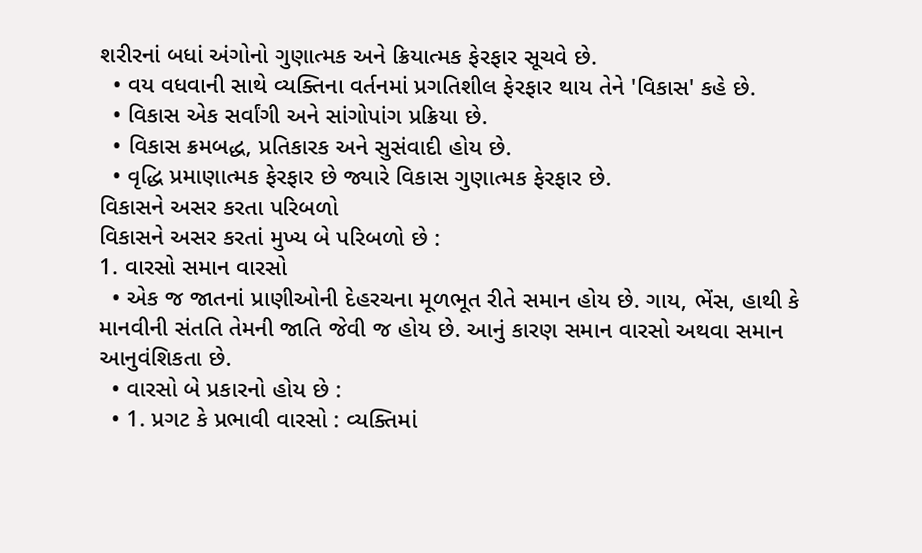શરીરનાં બધાં અંગોનો ગુણાત્મક અને ક્રિયાત્મક ફેરફાર સૂચવે છે.
  • વય વધવાની સાથે વ્યક્તિના વર્તનમાં પ્રગતિશીલ ફેરફાર થાય તેને 'વિકાસ' કહે છે.
  • વિકાસ એક સર્વાંગી અને સાંગોપાંગ પ્રક્રિયા છે.
  • વિકાસ ક્રમબદ્ધ, પ્રતિકારક અને સુસંવાદી હોય છે.
  • વૃદ્ધિ પ્રમાણાત્મક ફેરફાર છે જ્યારે વિકાસ ગુણાત્મક ફેરફાર છે.
વિકાસને અસર કરતા પરિબળો
વિકાસને અસર કરતાં મુખ્ય બે પરિબળો છે :
1. વારસો સમાન વારસો
  • એક જ જાતનાં પ્રાણીઓની દેહરચના મૂળભૂત રીતે સમાન હોય છે. ગાય, ભેંસ, હાથી કે માનવીની સંતતિ તેમની જાતિ જેવી જ હોય છે. આનું કારણ સમાન વારસો અથવા સમાન આનુવંશિકતા છે.
  • વારસો બે પ્રકારનો હોય છે :
  • 1. પ્રગટ કે પ્રભાવી વારસો : વ્યક્તિમાં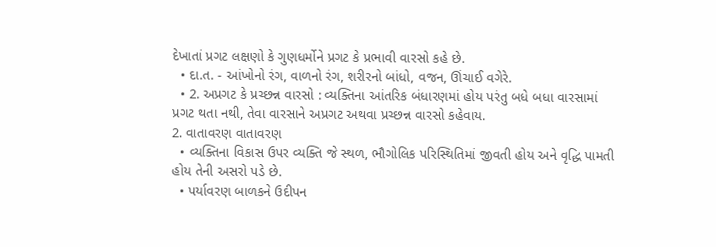દેખાતાં પ્રગટ લક્ષણો કે ગુણધર્મોને પ્રગટ કે પ્રભાવી વારસો કહે છે.
  • દા.ત. - આંખોનો રંગ, વાળનો રંગ, શરીરનો બાંધો, વજન, ઊંચાઈ વગેરે.
  • 2. અપ્રગટ કે પ્રચ્છન્ન વારસો : વ્યક્તિના આંતરિક બંધારણમાં હોય પરંતુ બધે બધા વારસામાં પ્રગટ થતા નથી, તેવા વારસાને અપ્રગટ અથવા પ્રચ્છન્ન વારસો કહેવાય.
2. વાતાવરણ વાતાવરણ
  • વ્યક્તિના વિકાસ ઉપર વ્યક્તિ જે સ્થળ, ભૌગોલિક પરિસ્થિતિમાં જીવતી હોય અને વૃદ્ધિ પામતી હોય તેની અસરો પડે છે.
  • પર્યાવરણ બાળકને ઉદીપન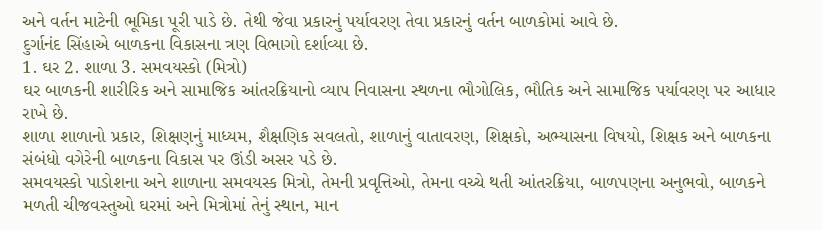અને વર્તન માટેની ભૂમિકા પૂરી પાડે છે. તેથી જેવા પ્રકારનું પર્યાવરણ તેવા પ્રકારનું વર્તન બાળકોમાં આવે છે.
દુર્ગાનંદ સિંહાએ બાળકના વિકાસના ત્રણ વિભાગો દર્શાવ્યા છે.
1. ઘર 2. શાળા 3. સમવયસ્કો (મિત્રો)
ઘર બાળકની શારીરિક અને સામાજિક આંતરક્રિયાનો વ્યાપ નિવાસના સ્થળના ભૌગોલિક, ભૌતિક અને સામાજિક પર્યાવરણ પર આધાર રાખે છે.
શાળા શાળાનો પ્રકાર, શિક્ષણનું માધ્યમ, શૈક્ષણિક સવલતો, શાળાનું વાતાવરણ, શિક્ષકો, અભ્યાસના વિષયો, શિક્ષક અને બાળકના સંબંધો વગેરેની બાળકના વિકાસ પર ઊંડી અસર પડે છે.
સમવયસ્કો પાડોશના અને શાળાના સમવયસ્ક મિત્રો, તેમની પ્રવૃત્તિઓ, તેમના વચ્ચે થતી આંતરક્રિયા, બાળપણના અનુભવો, બાળકને મળતી ચીજવસ્તુઓ ઘરમાં અને મિત્રોમાં તેનું સ્થાન, માન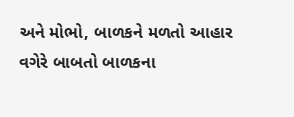અને મોભો, બાળકને મળતો આહાર વગેરે બાબતો બાળકના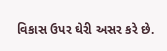વિકાસ ઉપર ઘેરી અસર કરે છે.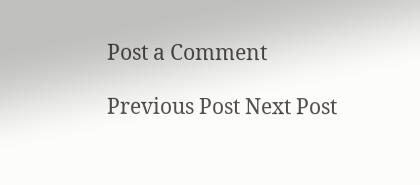Post a Comment

Previous Post Next Post